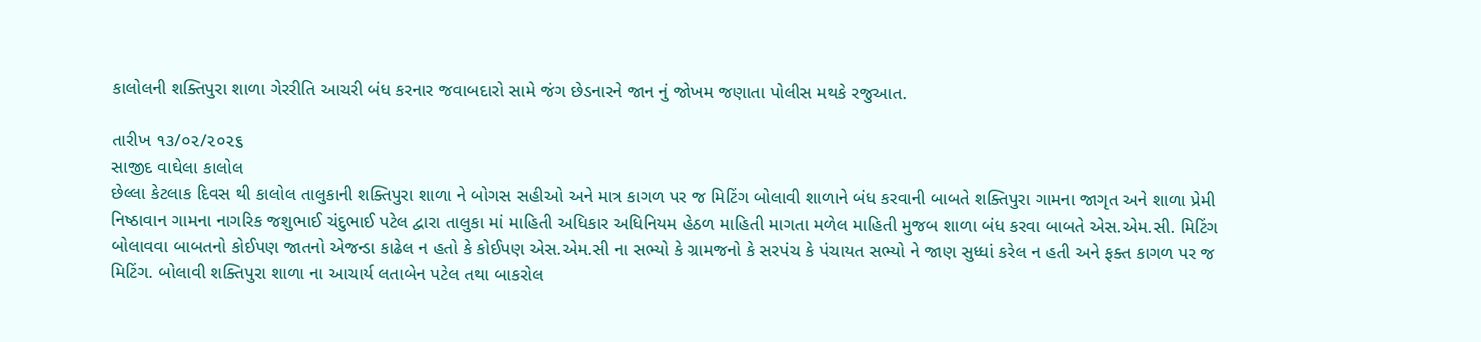કાલોલની શક્તિપુરા શાળા ગેરરીતિ આચરી બંધ કરનાર જવાબદારો સામે જંગ છેડનારને જાન નું જોખમ જણાતા પોલીસ મથકે રજુઆત.

તારીખ ૧૩/૦૨/૨૦૨૬
સાજીદ વાઘેલા કાલોલ
છેલ્લા કેટલાક દિવસ થી કાલોલ તાલુકાની શક્તિપુરા શાળા ને બોગસ સહીઓ અને માત્ર કાગળ પર જ મિટિંગ બોલાવી શાળાને બંધ કરવાની બાબતે શક્તિપુરા ગામના જાગૃત અને શાળા પ્રેમી નિષ્ઠાવાન ગામના નાગરિક જશુભાઈ ચંદુભાઈ પટેલ દ્વારા તાલુકા માં માહિતી અધિકાર અધિનિયમ હેઠળ માહિતી માગતા મળેલ માહિતી મુજબ શાળા બંધ કરવા બાબતે એસ.એમ.સી. મિટિંગ બોલાવવા બાબતનો કોઈપણ જાતનો એજન્ડા કાઢેલ ન હતો કે કોઈપણ એસ.એમ.સી ના સભ્યો કે ગ્રામજનો કે સરપંચ કે પંચાયત સભ્યો ને જાણ સુધ્ધાં કરેલ ન હતી અને ફક્ત કાગળ પર જ મિટિંગ. બોલાવી શક્તિપુરા શાળા ના આચાર્ય લતાબેન પટેલ તથા બાકરોલ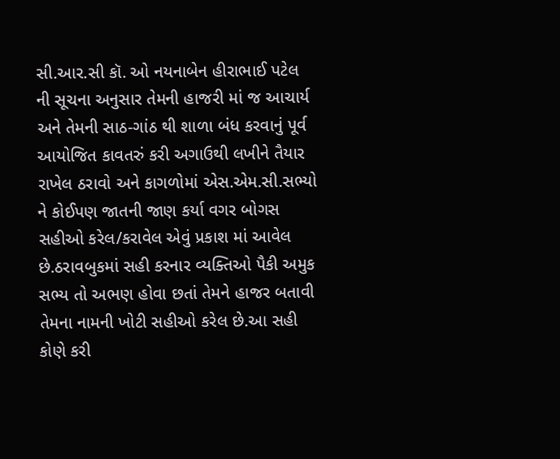સી.આર.સી કૉ. ઓ નયનાબેન હીરાભાઈ પટેલ ની સૂચના અનુસાર તેમની હાજરી માં જ આચાર્ય અને તેમની સાઠ-ગાંઠ થી શાળા બંધ કરવાનું પૂર્વ આયોજિત કાવતરું કરી અગાઉથી લખીને તૈયાર રાખેલ ઠરાવો અને કાગળોમાં એસ.એમ.સી.સભ્યો ને કોઈપણ જાતની જાણ કર્યા વગર બોગસ સહીઓ કરેલ/કરાવેલ એવું પ્રકાશ માં આવેલ છે.ઠરાવબુકમાં સહી કરનાર વ્યક્તિઓ પૈકી અમુક સભ્ય તો અભણ હોવા છતાં તેમને હાજર બતાવી તેમના નામની ખોટી સહીઓ કરેલ છે.આ સહી કોણે કરી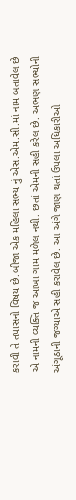કરાવી તે તપાસનો વિષય છે.બીજા એક મહિલા સભ્ય નું એસ.એમ.સી.માં નામ બતાવેલ છે એ નામની વ્યક્તિ જ આખા ગામ મળેલ નથી. છતાં એમની સહી કરેલ છે. અભણ સભ્યોની અંગૂઠાની જગ્યાએ સહી કરાવેલ છે. આ અંગે જાણ થતાં ઉપલા અધિકારીઓ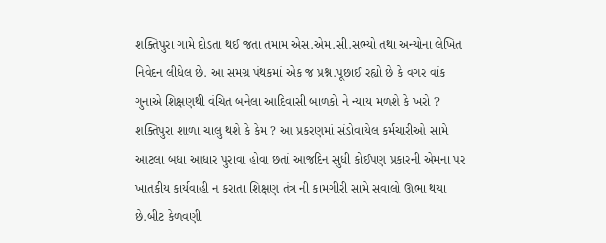શક્તિપુરા ગામે દોડતા થઈ જતા તમામ એસ.એમ.સી.સભ્યો તથા અન્યોના લેખિત નિવેદન લીધેલ છે. આ સમગ્ર પંથકમાં એક જ પ્રશ્ન.પૂછાઈ રહ્યો છે કે વગર વાંક ગુનાએ શિક્ષણથી વંચિત બનેલા આદિવાસી બાળકો ને ન્યાય મળશે કે ખરો ? શક્તિપુરા શાળા ચાલુ થશે કે કેમ ? આ પ્રકરણમાં સંડોવાયેલ કર્મચારીઓ સામે આટલા બધા આધાર પુરાવા હોવા છતાં આજદિન સુધી કોઈપણ પ્રકારની એમના પર ખાતકીય કાર્યવાહી ન કરાતા શિક્ષણ તંત્ર ની કામગીરી સામે સવાલો ઊભા થયા છે.બીટ કેળવણી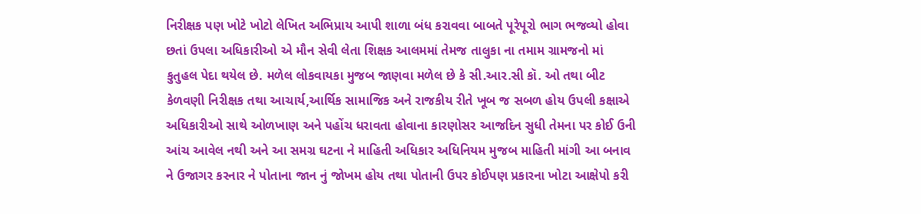નિરીક્ષક પણ ખોટે ખોટો લેખિત અભિપ્રાય આપી શાળા બંધ કરાવવા બાબતે પૂરેપૂરો ભાગ ભજવ્યો હોવા છતાં ઉપલા અધિકારીઓ એ મૌન સેવી લેતા શિક્ષક આલમમાં તેમજ તાલુકા ના તમામ ગ્રામજનો માં કુતુહલ પેદા થયેલ છે. મળેલ લોકવાયકા મુજબ જાણવા મળેલ છે કે સી.આર.સી કૉ. ઓ તથા બીટ કેળવણી નિરીક્ષક તથા આચાર્ય,આર્થિક સામાજિક અને રાજકીય રીતે ખૂબ જ સબળ હોય ઉપલી કક્ષાએ અધિકારીઓ સાથે ઓળખાણ અને પહોંચ ધરાવતા હોવાના કારણોસર આજદિન સુધી તેમના પર કોઈ ઉની આંચ આવેલ નથી અને આ સમગ્ર ઘટના ને માહિતી અધિકાર અધિનિયમ મુજબ માહિતી માંગી આ બનાવ ને ઉજાગર કરનાર ને પોતાના જાન નું જોખમ હોય તથા પોતાની ઉપર કોઈપણ પ્રકારના ખોટા આક્ષેપો કરી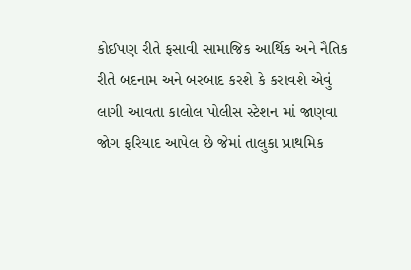કોઈપણ રીતે ફસાવી સામાજિક આર્થિક અને નૈતિક રીતે બદનામ અને બરબાદ કરશે કે કરાવશે એવું લાગી આવતા કાલોલ પોલીસ સ્ટેશન માં જાણવા જોગ ફરિયાદ આપેલ છે જેમાં તાલુકા પ્રાથમિક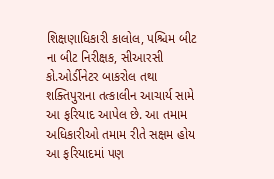શિક્ષણાધિકારી કાલોલ, પશ્ચિમ બીટ ના બીટ નિરીક્ષક, સીઆરસી કો.ઓર્ડીનેટર બાકરોલ તથા શક્તિપુરાના તત્કાલીન આચાર્ય સામે આ ફરિયાદ આપેલ છે. આ તમામ અધિકારીઓ તમામ રીતે સક્ષમ હોય આ ફરિયાદમાં પણ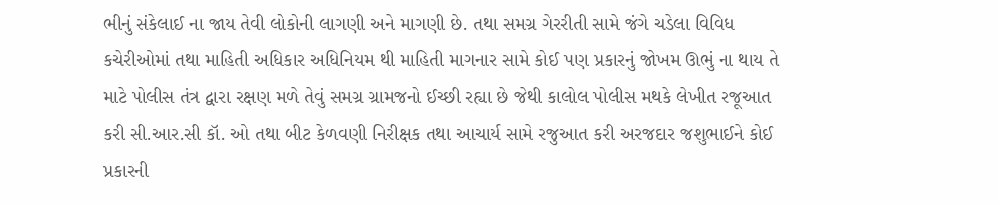ભીનું સંકેલાઈ ના જાય તેવી લોકોની લાગણી અને માગણી છે. તથા સમગ્ર ગેરરીતી સામે જંગે ચડેલા વિવિધ કચેરીઓમાં તથા માહિતી અધિકાર અધિનિયમ થી માહિતી માગનાર સામે કોઈ પણ પ્રકારનું જોખમ ઊભું ના થાય તે માટે પોલીસ તંત્ર દ્વારા રક્ષણ મળે તેવું સમગ્ર ગ્રામજનો ઈચ્છી રહ્યા છે જેથી કાલોલ પોલીસ મથકે લેખીત રજૂઆત કરી સી.આર.સી કૉ. ઓ તથા બીટ કેળવણી નિરીક્ષક તથા આચાર્ય સામે રજુઆત કરી અરજદાર જશુભાઈને કોઈ પ્રકારની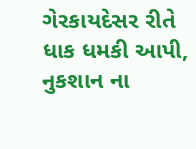ગેરકાયદેસર રીતે ધાક ધમકી આપી, નુકશાન ના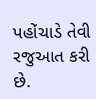પહોંચાડે તેવી રજુઆત કરી છે.